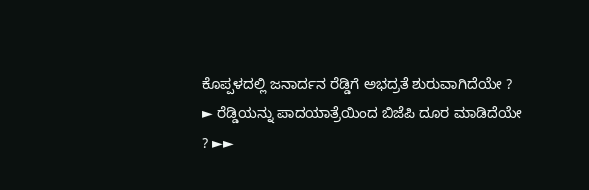ಕೊಪ್ಪಳದಲ್ಲಿ ಜನಾರ್ದನ ರೆಡ್ಡಿಗೆ ಅಭದ್ರತೆ ಶುರುವಾಗಿದೆಯೇ ? ► ರೆಡ್ಡಿಯನ್ನು ಪಾದಯಾತ್ರೆಯಿಂದ ಬಿಜೆಪಿ ದೂರ ಮಾಡಿದೆಯೇ ? ►►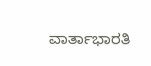ವಾರ್ತಾಭಾರತಿ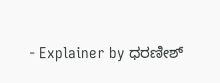- Explainer by ಧರಣೀಶ್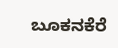ಬೂಕನಕೆರೆ